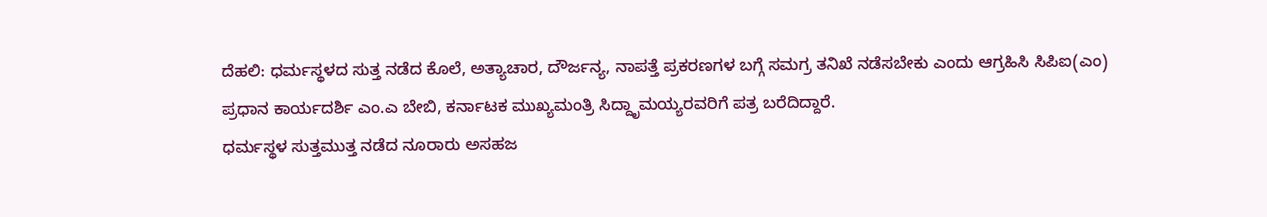ದೆಹಲಿ: ಧರ್ಮಸ್ಥಳದ ಸುತ್ತ ನಡೆದ ಕೊಲೆ, ಅತ್ಯಾಚಾರ, ದೌರ್ಜನ್ಯ, ನಾಪತ್ತೆ ಪ್ರಕರಣಗಳ ಬಗ್ಗೆ ಸಮಗ್ರ ತನಿಖೆ ನಡೆಸಬೇಕು ಎಂದು ಆಗ್ರಹಿಸಿ ಸಿಪಿಐ(ಎಂ) ಪ್ರಧಾನ ಕಾರ್ಯದರ್ಶಿ ಎಂ.ಎ ಬೇಬಿ, ಕರ್ನಾಟಕ ಮುಖ್ಯಮಂತ್ರಿ ಸಿದ್ದೃಾಮಯ್ಯರವರಿಗೆ ಪತ್ರ ಬರೆದಿದ್ದಾರೆ.
ಧರ್ಮಸ್ಥಳ ಸುತ್ತಮುತ್ತ ನಡೆದ ನೂರಾರು ಅಸಹಜ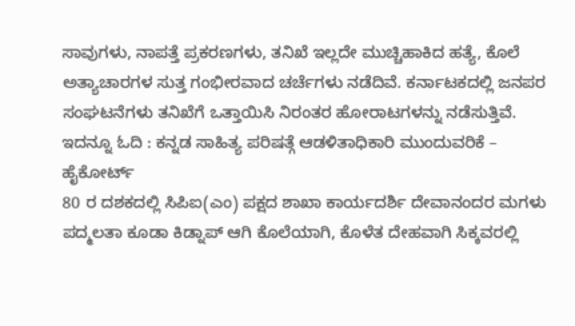ಸಾವುಗಳು, ನಾಪತ್ತೆ ಪ್ರಕರಣಗಳು, ತನಿಖೆ ಇಲ್ಲದೇ ಮುಚ್ಚಿಹಾಕಿದ ಹತ್ಯೆ, ಕೊಲೆ ಅತ್ಯಾಚಾರಗಳ ಸುತ್ತ ಗಂಭೀರವಾದ ಚರ್ಚೆಗಳು ನಡೆದಿವೆ. ಕರ್ನಾಟಕದಲ್ಲಿ ಜನಪರ ಸಂಘಟನೆಗಳು ತನಿಖೆಗೆ ಒತ್ತಾಯಿಸಿ ನಿರಂತರ ಹೋರಾಟಗಳನ್ನು ನಡೆಸುತ್ತಿವೆ.
ಇದನ್ನೂ ಓದಿ : ಕನ್ನಡ ಸಾಹಿತ್ಯ ಪರಿಷತ್ಗೆ ಆಡಳಿತಾಧಿಕಾರಿ ಮುಂದುವರಿಕೆ – ಹೈಕೋರ್ಟ್
80 ರ ದಶಕದಲ್ಲಿ ಸಿಪಿಐ(ಎಂ) ಪಕ್ಷದ ಶಾಖಾ ಕಾರ್ಯದರ್ಶಿ ದೇವಾನಂದರ ಮಗಳು ಪದ್ಮಲತಾ ಕೂಡಾ ಕಿಡ್ನಾಪ್ ಆಗಿ ಕೊಲೆಯಾಗಿ, ಕೊಳೆತ ದೇಹವಾಗಿ ಸಿಕ್ಕವರಲ್ಲಿ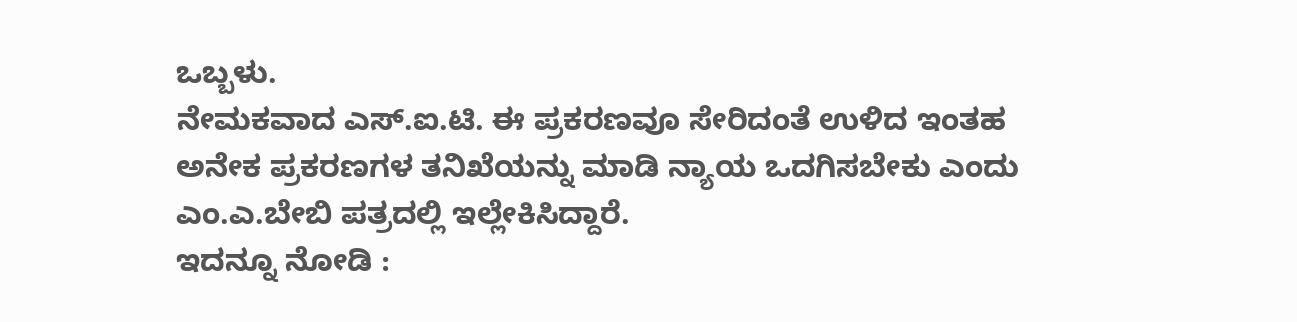ಒಬ್ಬಳು.
ನೇಮಕವಾದ ಎಸ್.ಐ.ಟಿ. ಈ ಪ್ರಕರಣವೂ ಸೇರಿದಂತೆ ಉಳಿದ ಇಂತಹ ಅನೇಕ ಪ್ರಕರಣಗಳ ತನಿಖೆಯನ್ನು ಮಾಡಿ ನ್ಯಾಯ ಒದಗಿಸಬೇಕು ಎಂದು ಎಂ.ಎ.ಬೇಬಿ ಪತ್ರದಲ್ಲಿ ಇಲ್ಲೇಕಿಸಿದ್ದಾರೆ.
ಇದನ್ನೂ ನೋಡಿ :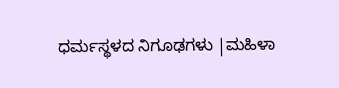ಧರ್ಮಸ್ಥಳದ ನಿಗೂಢಗಳು |ಮಹಿಳಾ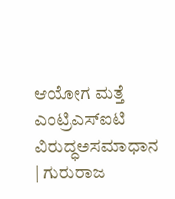ಆಯೋಗ ಮತ್ತೆ ಎಂಟ್ರಿಎಸ್ಐಟಿ ವಿರುದ್ಧಅಸಮಾಧಾನ | ಗುರುರಾಜ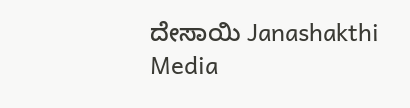ದೇಸಾಯಿ Janashakthi Media